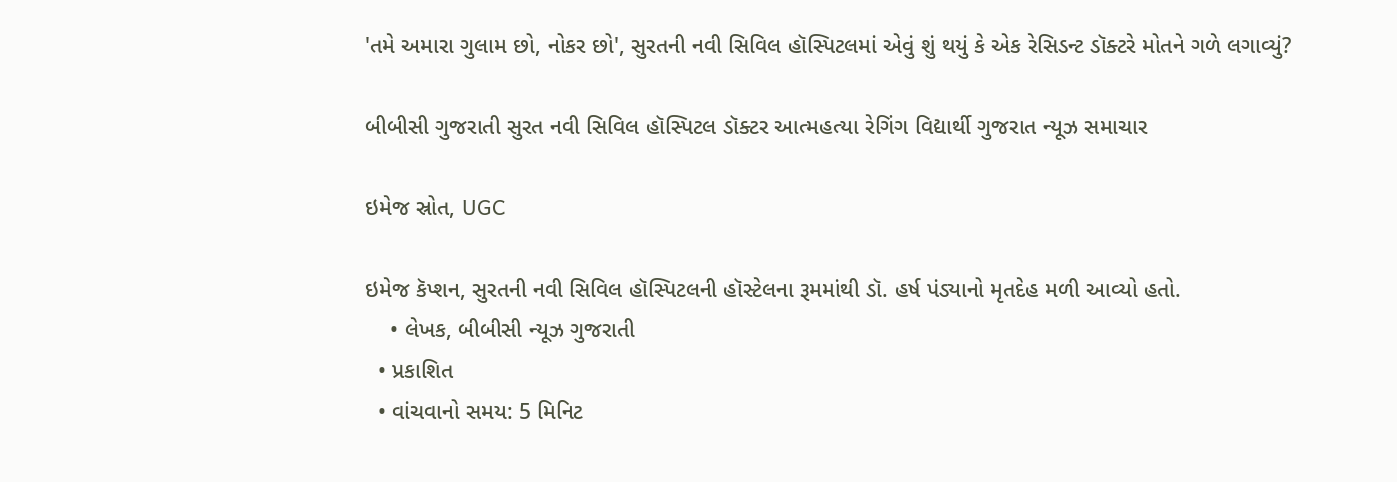'તમે અમારા ગુલામ છો, નોકર છો', સુરતની નવી સિવિલ હૉસ્પિટલમાં એવું શું થયું કે એક રેસિડન્ટ ડૉક્ટરે મોતને ગળે લગાવ્યું?

બીબીસી ગુજરાતી સુરત નવી સિવિલ હૉસ્પિટલ ડૉક્ટર આત્મહત્યા રેગિંગ વિદ્યાર્થી ગુજરાત ન્યૂઝ સમાચાર

ઇમેજ સ્રોત, UGC

ઇમેજ કૅપ્શન, સુરતની નવી સિવિલ હૉસ્પિટલની હૉસ્ટેલના રૂમમાંથી ડૉ. હર્ષ પંડ્યાનો મૃતદેહ મળી આવ્યો હતો.
    • લેખક, બીબીસી ન્યૂઝ ગુજરાતી
  • પ્રકાશિત
  • વાંચવાનો સમય: 5 મિનિટ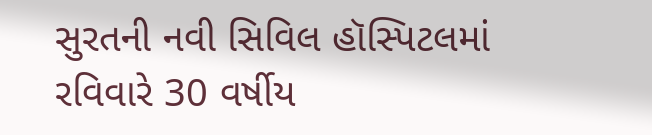સુરતની નવી સિવિલ હૉસ્પિટલમાં રવિવારે 30 વર્ષીય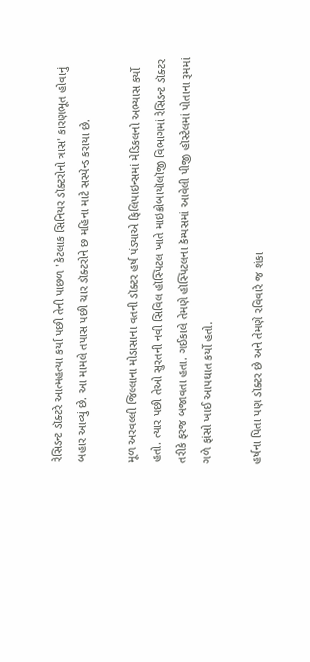રેસિડન્ટ ડૉક્ટરે આત્મહત્યા કર્યા પછી તેની પાછળ 'કેટલાક સિનિયર ડૉક્ટરોનો ત્રાસ' કારણભૂત હોવાનું બહાર આવ્યું છે. આ મામલે તપાસ પછી ચાર ડૉક્ટરોને છ મહિના માટે સસ્પેન્ડ કરાયા છે.

મૂળ અરવલ્લી જિલ્લાના મોડાસાના વતની ડૉક્ટર હર્ષ પંડ્યાએ ફિલિપાઇન્સમાં મેડિકલનો અભ્યાસ કર્યો હતો. ત્યાર પછી તેઓ સુરતની નવી સિવિલ હૉસ્પિટલ ખાતે માઇક્રોબાયૉલૉજી વિભાગમાં રેસિડન્ટ ડૉક્ટર તરીકે ફરજ બજાવતા હતા. ગઈકાલે તેમણે હૉસ્પિટલના કૅમ્પસમાં આવેલી પીજી હૉસ્ટેલમાં પોતાના રૂમમાં ગળે ફાંસો ખાઈ આપઘાત કર્યો હતો.

હર્ષના પિતા પણ ડૉક્ટર છે અને તેમણે રવિવારે જ શંકા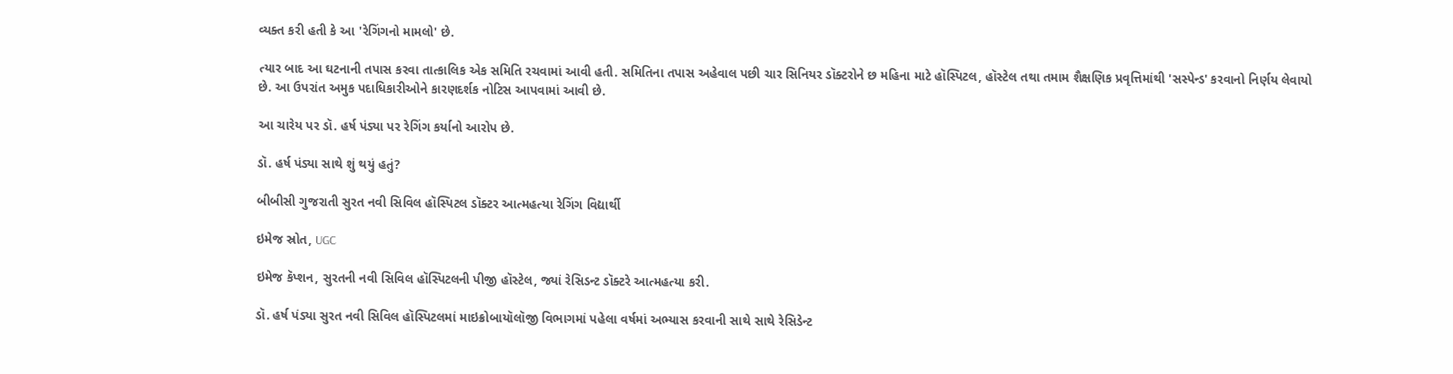વ્યક્ત કરી હતી કે આ 'રેગિંગનો મામલો' છે.

ત્યાર બાદ આ ઘટનાની તપાસ કરવા તાત્કાલિક એક સમિતિ રચવામાં આવી હતી. સમિતિના તપાસ અહેવાલ પછી ચાર સિનિયર ડૉક્ટરોને છ મહિના માટે હૉસ્પિટલ, હૉસ્ટેલ તથા તમામ શૈક્ષણિક પ્રવૃત્તિમાંથી 'સસ્પેન્ડ' કરવાનો નિર્ણય લેવાયો છે. આ ઉપરાંત અમુક પદાધિકારીઓને કારણદર્શક નોટિસ આપવામાં આવી છે.

આ ચારેય પર ડૉ. હર્ષ પંડ્યા પર રેગિંગ કર્યાનો આરોપ છે.

ડૉ. હર્ષ પંડ્યા સાથે શું થયું હતું?

બીબીસી ગુજરાતી સુરત નવી સિવિલ હૉસ્પિટલ ડૉક્ટર આત્મહત્યા રેગિંગ વિદ્યાર્થી

ઇમેજ સ્રોત, UGC

ઇમેજ કૅપ્શન, સુરતની નવી સિવિલ હૉસ્પિટલની પીજી હૉસ્ટેલ, જ્યાં રેસિડન્ટ ડૉક્ટરે આત્મહત્યા કરી.

ડૉ. હર્ષ પંડ્યા સુરત નવી સિવિલ હૉસ્પિટલમાં માઇક્રોબાયૉલૉજી વિભાગમાં પહેલા વર્ષમાં અભ્યાસ કરવાની સાથે સાથે રેસિડેન્ટ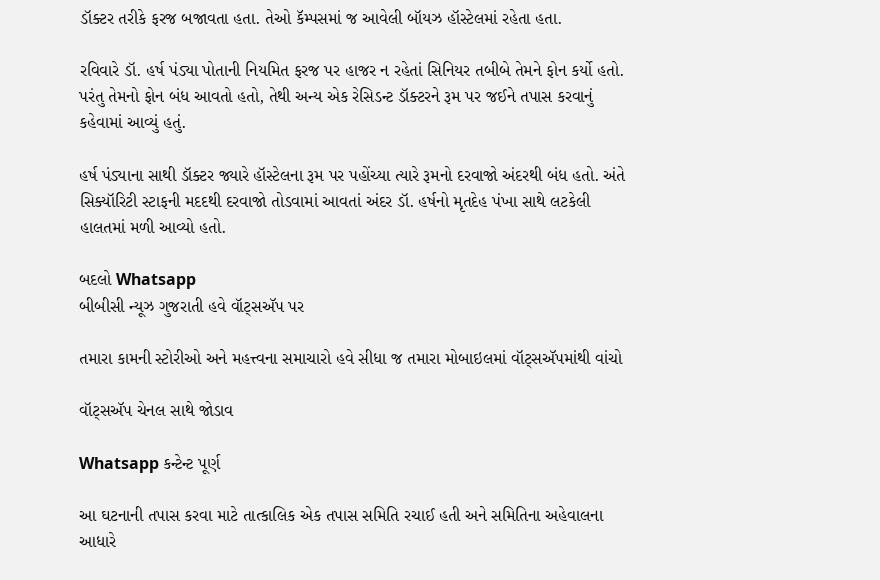ડૉક્ટર તરીકે ફરજ બજાવતા હતા. તેઓ કૅમ્પસમાં જ આવેલી બૉયઝ હૉસ્ટેલમાં રહેતા હતા.

રવિવારે ડૉ. હર્ષ પંડ્યા પોતાની નિયમિત ફરજ પર હાજર ન રહેતાં સિનિયર તબીબે તેમને ફોન કર્યો હતો. પરંતુ તેમનો ફોન બંધ આવતો હતો, તેથી અન્ય એક રેસિડન્ટ ડૉક્ટરને રૂમ પર જઈને તપાસ કરવાનું કહેવામાં આવ્યું હતું.

હર્ષ પંડ્યાના સાથી ડૉક્ટર જ્યારે હૉસ્ટેલના રૂમ પર પહોંચ્યા ત્યારે રૂમનો દરવાજો અંદરથી બંધ હતો. અંતે સિક્યૉરિટી સ્ટાફની મદદથી દરવાજો તોડવામાં આવતાં અંદર ડૉ. હર્ષનો મૃતદેહ પંખા સાથે લટકેલી હાલતમાં મળી આવ્યો હતો.

બદલો Whatsapp
બીબીસી ન્યૂઝ ગુજરાતી હવે વૉટ્સઍપ પર

તમારા કામની સ્ટોરીઓ અને મહત્ત્વના સમાચારો હવે સીધા જ તમારા મોબાઇલમાં વૉટ્સઍપમાંથી વાંચો

વૉટ્સઍપ ચેનલ સાથે જોડાવ

Whatsapp કન્ટેન્ટ પૂર્ણ

આ ઘટનાની તપાસ કરવા માટે તાત્કાલિક એક તપાસ સમિતિ રચાઈ હતી અને સમિતિના અહેવાલના આધારે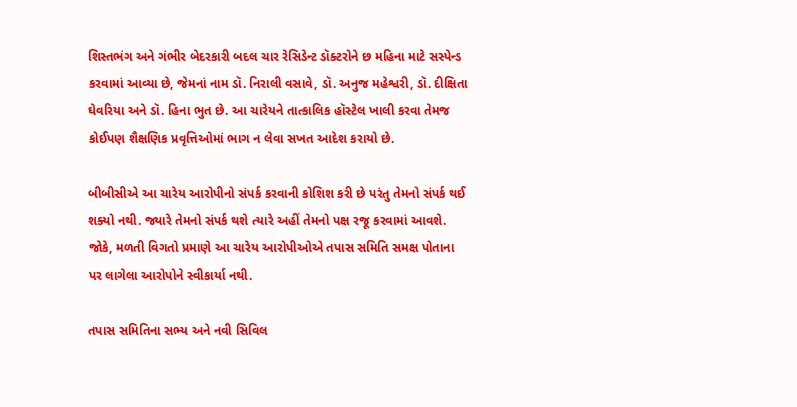શિસ્તભંગ અને ગંભીર બેદરકારી બદલ ચાર રેસિડેન્ટ ડૉક્ટરોને છ મહિના માટે સસ્પેન્ડ કરવામાં આવ્યા છે, જેમનાં નામ ડૉ. નિરાલી વસાવે, ડૉ. અનુજ મહેશ્વરી, ડૉ. દીક્ષિતા ઘેવરિયા અને ડૉ. હિના ભુત છે. આ ચારેયને તાત્કાલિક હૉસ્ટેલ ખાલી કરવા તેમજ કોઈપણ શૈક્ષણિક પ્રવૃત્તિઓમાં ભાગ ન લેવા સખત આદેશ કરાયો છે.

બીબીસીએ આ ચારેય આરોપીનો સંપર્ક કરવાની કોશિશ કરી છે પરંતુ તેમનો સંપર્ક થઈ શક્યો નથી. જ્યારે તેમનો સંપર્ક થશે ત્યારે અહીં તેમનો પક્ષ રજૂ કરવામાં આવશે. જોકે, મળતી વિગતો પ્રમાણે આ ચારેય આરોપીઓએ તપાસ સમિતિ સમક્ષ પોતાના પર લાગેલા આરોપોને સ્વીકાર્યા નથી.

તપાસ સમિતિના સભ્ય અને નવી સિવિલ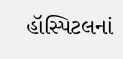હૉસ્પિટલનાં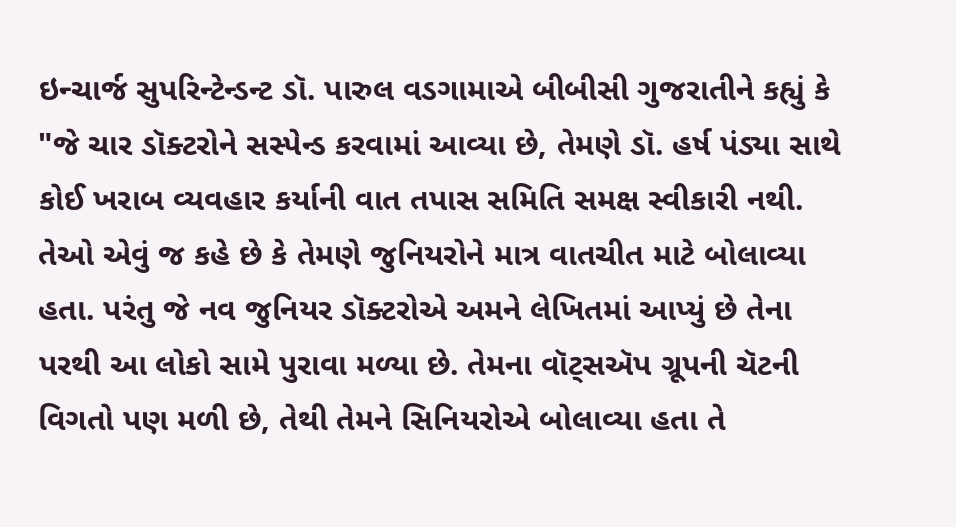ઇન્ચાર્જ સુપરિન્ટેન્ડન્ટ ડૉ. પારુલ વડગામાએ બીબીસી ગુજરાતીને કહ્યું કે "જે ચાર ડૉક્ટરોને સસ્પેન્ડ કરવામાં આવ્યા છે, તેમણે ડૉ. હર્ષ પંડ્યા સાથે કોઈ ખરાબ વ્યવહાર કર્યાની વાત તપાસ સમિતિ સમક્ષ સ્વીકારી નથી. તેઓ એવું જ કહે છે કે તેમણે જુનિયરોને માત્ર વાતચીત માટે બોલાવ્યા હતા. પરંતુ જે નવ જુનિયર ડૉક્ટરોએ અમને લેખિતમાં આપ્યું છે તેના પરથી આ લોકો સામે પુરાવા મળ્યા છે. તેમના વૉટ્સઍપ ગ્રૂપની ચૅટની વિગતો પણ મળી છે, તેથી તેમને સિનિયરોએ બોલાવ્યા હતા તે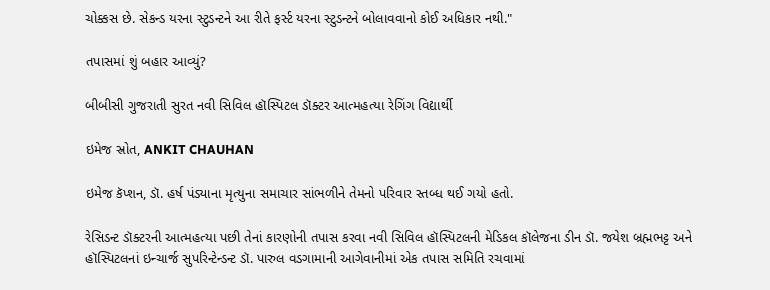ચોક્કસ છે. સેકન્ડ યરના સ્ટુડન્ટને આ રીતે ફર્સ્ટ યરના સ્ટુડન્ટને બોલાવવાનો કોઈ અધિકાર નથી."

તપાસમાં શું બહાર આવ્યું?

બીબીસી ગુજરાતી સુરત નવી સિવિલ હૉસ્પિટલ ડૉક્ટર આત્મહત્યા રેગિંગ વિદ્યાર્થી

ઇમેજ સ્રોત, ANKIT CHAUHAN

ઇમેજ કૅપ્શન, ડૉ. હર્ષ પંડ્યાના મૃત્યુના સમાચાર સાંભળીને તેમનો પરિવાર સ્તબ્ધ થઈ ગયો હતો.

રેસિડન્ટ ડૉક્ટરની આત્મહત્યા પછી તેનાં કારણોની તપાસ કરવા નવી સિવિલ હૉસ્પિટલની મેડિકલ કૉલેજના ડીન ડૉ. જયેશ બ્રહ્મભટ્ટ અને હૉસ્પિટલનાં ઇન્ચાર્જ સુપરિન્ટેન્ડન્ટ ડૉ. પારુલ વડગામાની આગેવાનીમાં એક તપાસ સમિતિ રચવામાં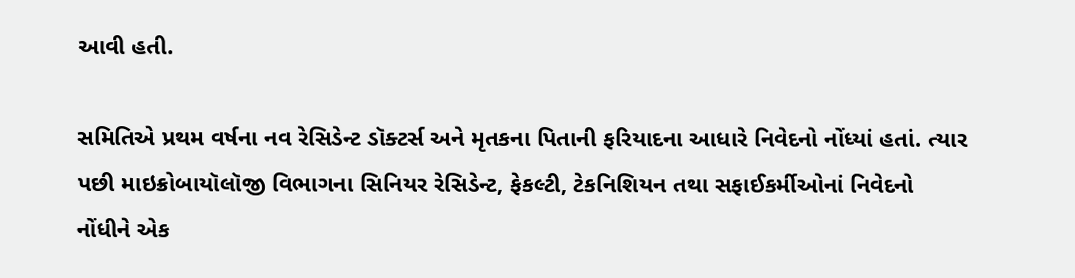આવી હતી.

સમિતિએ પ્રથમ વર્ષના નવ રેસિડેન્ટ ડૉક્ટર્સ અને મૃતકના પિતાની ફરિયાદના આધારે નિવેદનો નોંધ્યાં હતાં. ત્યાર પછી માઇક્રોબાયૉલૉજી વિભાગના સિનિયર રેસિડેન્ટ, ફેકલ્ટી, ટેકનિશિયન તથા સફાઈકર્મીઓનાં નિવેદનો નોંધીને એક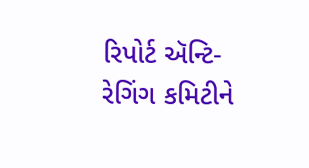રિપોર્ટ ઍન્ટિ-રેગિંગ કમિટીને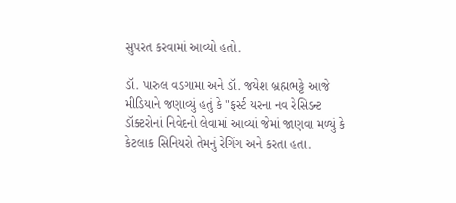સુપરત કરવામાં આવ્યો હતો.

ડૉ. પારુલ વડગામા અને ડૉ. જયેશ બ્રહ્મભટ્ટે આજે મીડિયાને જણાવ્યું હતું કે "ફર્સ્ટ યરના નવ રેસિડન્ટ ડૉક્ટરોનાં નિવેદનો લેવામાં આવ્યાં જેમાં જાણવા મળ્યું કે કેટલાક સિનિયરો તેમનું રેગિંગ અને કરતા હતા.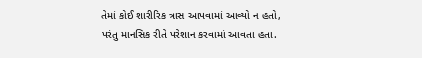તેમાં કોઈ શારીરિક ત્રાસ આપવામાં આવ્યો ન હતો, પરંતુ માનસિક રીતે પરેશાન કરવામાં આવતા હતા.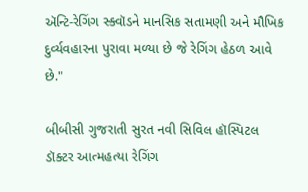ઍન્ટિ-રેગિંગ સ્ક્વૉડને માનસિક સતામણી અને મૌખિક દુર્વ્યવહારના પુરાવા મળ્યા છે જે રેગિંગ હેઠળ આવે છે."

બીબીસી ગુજરાતી સુરત નવી સિવિલ હૉસ્પિટલ ડૉક્ટર આત્મહત્યા રેગિંગ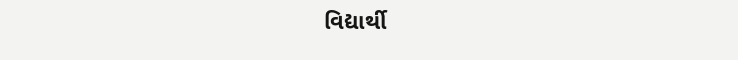વિદ્યાર્થી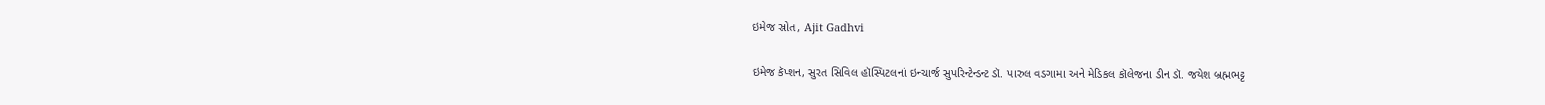ઇમેજ સ્રોત, Ajit Gadhvi

ઇમેજ કૅપ્શન, સુરત સિવિલ હૉસ્પિટલનાં ઇન્ચાર્જ સુપરિન્ટેન્ડન્ટ ડૉ. પારુલ વડગામા અને મેડિકલ કૉલેજના ડીન ડૉ. જયેશ બ્રહ્મભટ્ટ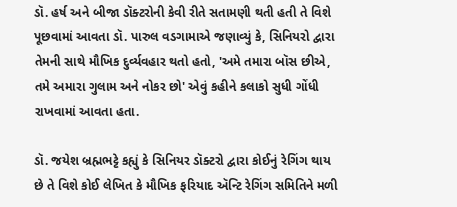ડૉ. હર્ષ અને બીજા ડૉક્ટરોની કેવી રીતે સતામણી થતી હતી તે વિશે પૂછવામાં આવતા ડૉ. પારુલ વડગામાએ જણાવ્યું કે, સિનિયરો દ્વારા તેમની સાથે મૌખિક દુર્વ્યવહાર થતો હતો, 'અમે તમારા બૉસ છીએ, તમે અમારા ગુલામ અને નોકર છો' એવું કહીને કલાકો સુધી ગોંધી રાખવામાં આવતા હતા.

ડૉ. જયેશ બ્રહ્મભટ્ટે કહ્યું કે સિનિયર ડૉક્ટરો દ્વારા કોઈનું રેગિંગ થાય છે તે વિશે કોઈ લેખિત કે મૌખિક ફરિયાદ ઍન્ટિ રેગિંગ સમિતિને મળી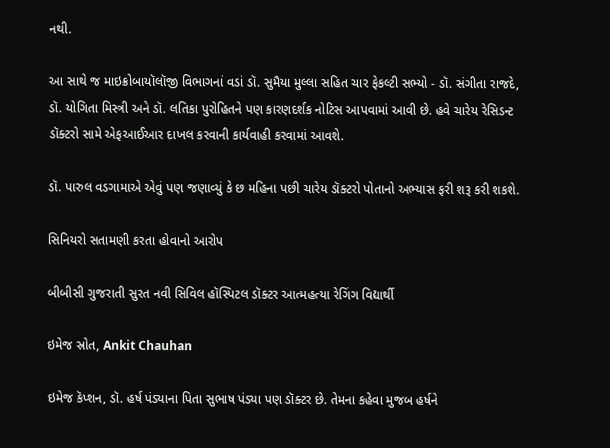નથી.

આ સાથે જ માઇક્રોબાયૉલૉજી વિભાગનાં વડાં ડૉ. સુમૈયા મુલ્લા સહિત ચાર ફેકલ્ટી સભ્યો - ડૉ. સંગીતા રાજદે, ડૉ. યોગિતા મિસ્ત્રી અને ડૉ. લતિકા પુરોહિતને પણ કારણદર્શક નોટિસ આપવામાં આવી છે. હવે ચારેય રેસિડન્ટ ડૉક્ટરો સામે એફઆઈઆર દાખલ કરવાની કાર્યવાહી કરવામાં આવશે.

ડૉ. પારુલ વડગામાએ એવું પણ જણાવ્યું કે છ મહિના પછી ચારેય ડૉક્ટરો પોતાનો અભ્યાસ ફરી શરૂ કરી શકશે.

સિનિયરો સતામણી કરતા હોવાનો આરોપ

બીબીસી ગુજરાતી સુરત નવી સિવિલ હૉસ્પિટલ ડૉક્ટર આત્મહત્યા રેગિંગ વિદ્યાર્થી

ઇમેજ સ્રોત, Ankit Chauhan

ઇમેજ કૅપ્શન, ડૉ. હર્ષ પંડ્યાના પિતા સુભાષ પંડ્યા પણ ડૉક્ટર છે. તેમના કહેવા મુજબ હર્ષને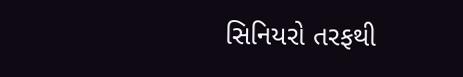સિનિયરો તરફથી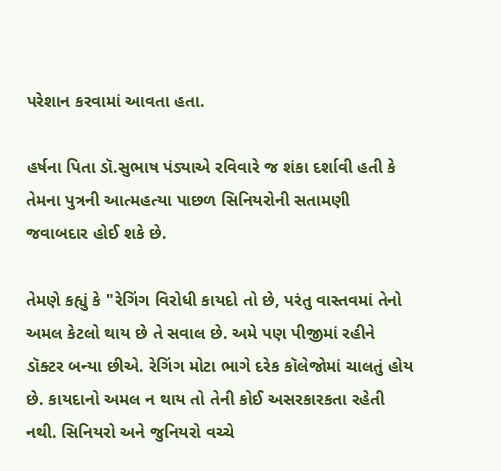પરેશાન કરવામાં આવતા હતા.

હર્ષના પિતા ડૉ.સુભાષ પંડ્યાએ રવિવારે જ શંકા દર્શાવી હતી કે તેમના પુત્રની આત્મહત્યા પાછળ સિનિયરોની સતામણી જવાબદાર હોઈ શકે છે.

તેમણે કહ્યું કે "રેગિંગ વિરોધી કાયદો તો છે, પરંતુ વાસ્તવમાં તેનો અમલ કેટલો થાય છે તે સવાલ છે. અમે પણ પીજીમાં રહીને ડૉક્ટર બન્યા છીએ. રેગિંગ મોટા ભાગે દરેક કૉલેજોમાં ચાલતું હોય છે. કાયદાનો અમલ ન થાય તો તેની કોઈ અસરકારકતા રહેતી નથી. સિનિયરો અને જુનિયરો વચ્ચે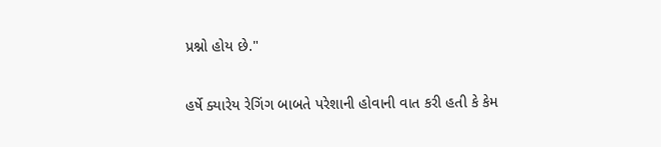પ્રશ્નો હોય છે."

હર્ષે ક્યારેય રેગિંગ બાબતે પરેશાની હોવાની વાત કરી હતી કે કેમ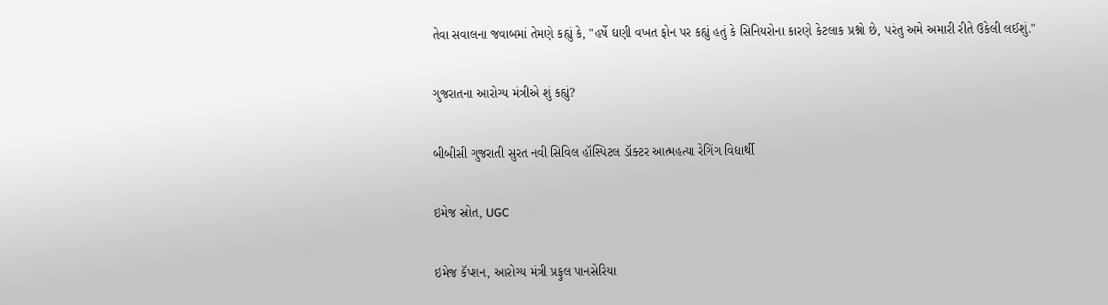તેવા સવાલના જવાબમાં તેમણે કહ્યું કે, "હર્ષે ઘણી વખત ફોન પર કહ્યું હતું કે સિનિયરોના કારણે કેટલાક પ્રશ્નો છે, પરંતુ અમે અમારી રીતે ઉકેલી લઈશું."

ગુજરાતના આરોગ્ય મંત્રીએ શું કહ્યું?

બીબીસી ગુજરાતી સુરત નવી સિવિલ હૉસ્પિટલ ડૉક્ટર આત્મહત્યા રેગિંગ વિદ્યાર્થી

ઇમેજ સ્રોત, UGC

ઇમેજ કૅપ્શન, આરોગ્ય મંત્રી પ્રફુલ પાનસેરિયા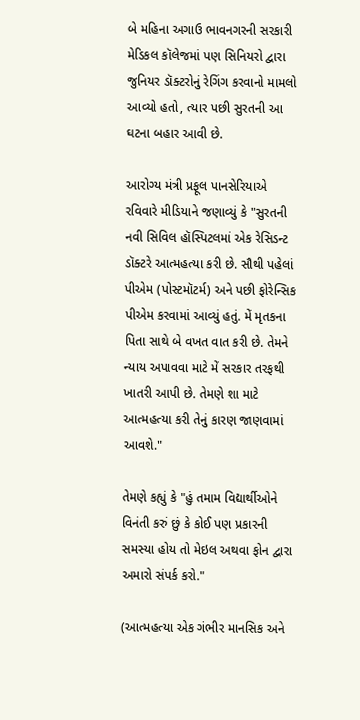બે મહિના અગાઉ ભાવનગરની સરકારી મેડિકલ કૉલેજમાં પણ સિનિયરો દ્વારા જુનિયર ડૉક્ટરોનું રેગિંગ કરવાનો મામલો આવ્યો હતો, ત્યાર પછી સુરતની આ ઘટના બહાર આવી છે.

આરોગ્ય મંત્રી પ્રફૂલ પાનસેરિયાએ રવિવારે મીડિયાને જણાવ્યું કે "સુરતની નવી સિવિલ હૉસ્પિટલમાં એક રેસિડન્ટ ડૉક્ટરે આત્મહત્યા કરી છે. સૌથી પહેલાં પીએમ (પોસ્ટમૉટર્મ) અને પછી ફોરેન્સિક પીએમ કરવામાં આવ્યું હતું. મેં મૃતકના પિતા સાથે બે વખત વાત કરી છે. તેમને ન્યાય અપાવવા માટે મેં સરકાર તરફથી ખાતરી આપી છે. તેમણે શા માટે આત્મહત્યા કરી તેનું કારણ જાણવામાં આવશે."

તેમણે કહ્યું કે "હું તમામ વિદ્યાર્થીઓને વિનંતી કરું છું કે કોઈ પણ પ્રકારની સમસ્યા હોય તો મેઇલ અથવા ફોન દ્વારા અમારો સંપર્ક કરો."

(આત્મહત્યા એક ગંભીર માનસિક અને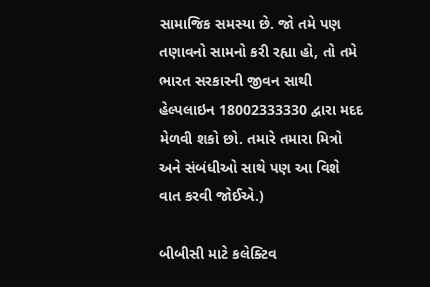સામાજિક સમસ્યા છે. જો તમે પણ તણાવનો સામનો કરી રહ્યા હો, તો તમે ભારત સરકારની જીવન સાથી હેલ્પલાઇન 18002333330 દ્વારા મદદ મેળવી શકો છો. તમારે તમારા મિત્રો અને સંબંધીઓ સાથે પણ આ વિશે વાત કરવી જોઈએ.)

બીબીસી માટે કલેક્ટિવ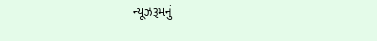ન્યૂઝરૂમનું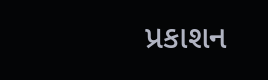પ્રકાશન